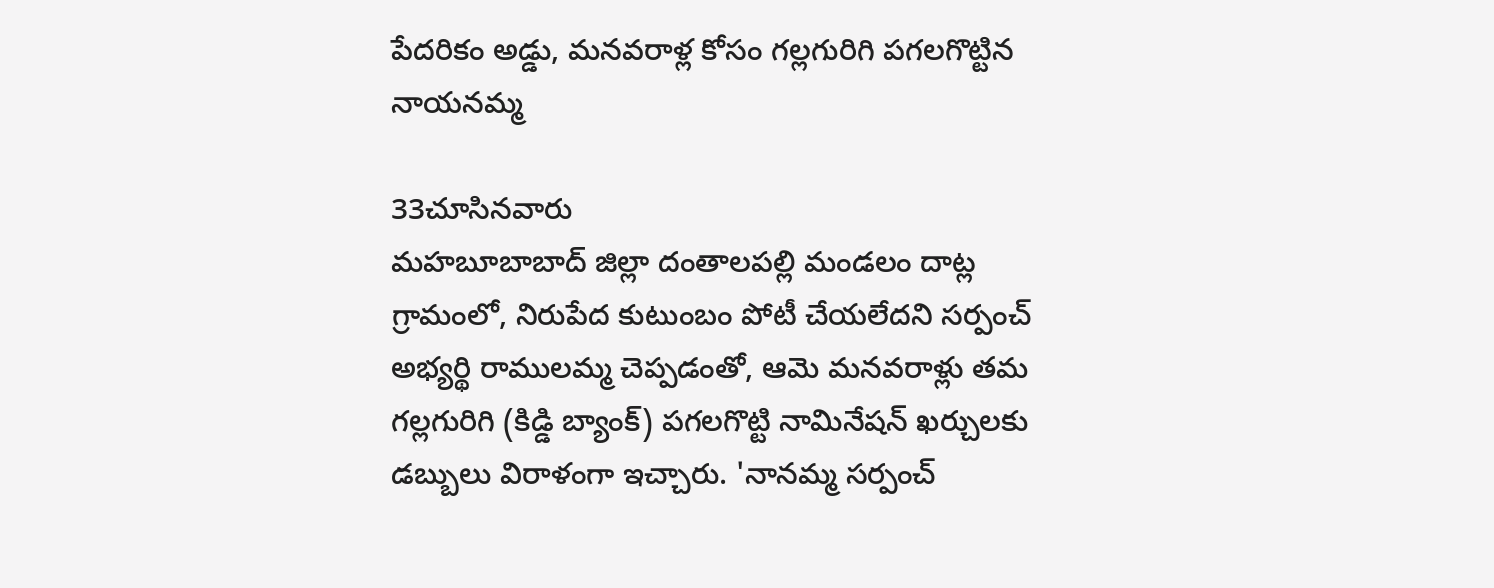పేదరికం అడ్డు, మనవరాళ్ల కోసం గల్లగురిగి పగలగొట్టిన నాయనమ్మ

33చూసినవారు
మహబూబాబాద్ జిల్లా దంతాలపల్లి మండలం దాట్ల గ్రామంలో, నిరుపేద కుటుంబం పోటీ చేయలేదని సర్పంచ్ అభ్యర్థి రాములమ్మ చెప్పడంతో, ఆమె మనవరాళ్లు తమ గల్లగురిగి (కిడ్డి బ్యాంక్) పగలగొట్టి నామినేషన్ ఖర్చులకు డబ్బులు విరాళంగా ఇచ్చారు. 'నానమ్మ సర్పంచ్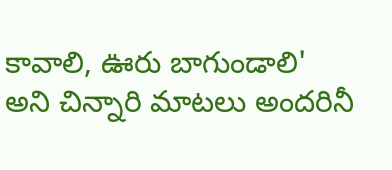కావాలి, ఊరు బాగుండాలి' అని చిన్నారి మాటలు అందరినీ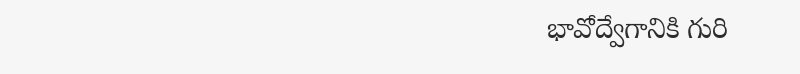భావోద్వేగానికి గురి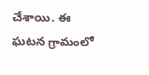చేశాయి. ఈ ఘటన గ్రామంలో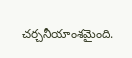చర్చనీయాంశమైంది.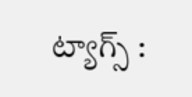ట్యాగ్స్ :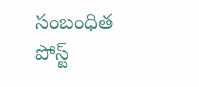సంబంధిత పోస్ట్